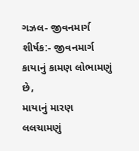ગઝલ- જીવનમાર્ગ
શીર્ષક:- જીવનમાર્ગ
કાયાનું કામણ લોભામણું છે,
માયાનું મારણ લલચામણું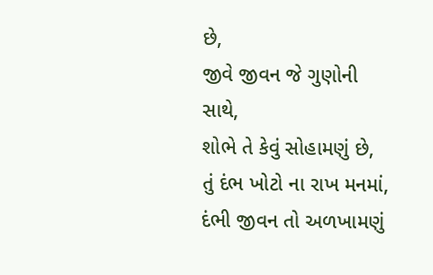છે,
જીવે જીવન જે ગુણોની સાથે,
શોભે તે કેવું સોહામણું છે,
તું દંભ ખોટો ના રાખ મનમાં,
દંભી જીવન તો અળખામણું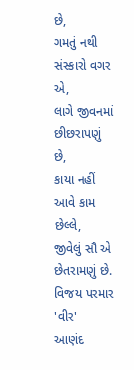છે,
ગમતું નથી સંસ્કારો વગર એ,
લાગે જીવનમાં છીછરાપણું છે,
કાયા નહીં આવે કામ છેલ્લે,
જીવેલું સૌ એ છેતરામણું છે.
વિજય પરમાર 'વીર'
આણંદ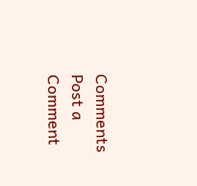Comments
Post a Comment